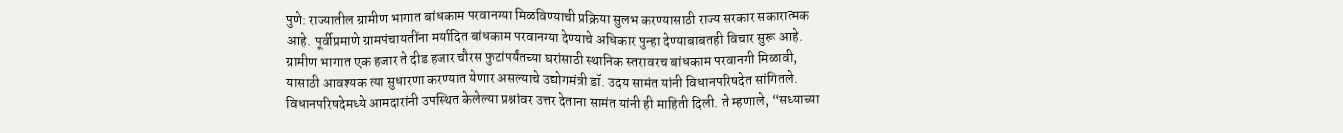पुणे: राज्यातील ग्रामीण भागात बांधकाम परवानग्या मिळविण्याची प्रक्रिया सुलभ करण्यासाठी राज्य सरकार सकारात्मक आहे. पूर्वीप्रमाणे ग्रामपंचायतींना मर्यादित बांधकाम परवानग्या देण्याचे अधिकार पुन्हा देण्याबाबतही विचार सुरू आहे. ग्रामीण भागात एक हजार ते दीड हजार चौरस फुटांपर्यंतच्या घरांसाठी स्थानिक स्तरावरच बांधकाम परवानगी मिळावी, यासाठी आवश्यक त्या सुधारणा करण्यात येणार असल्याचे उद्योगमंत्री डॉ. उदय सामंत यांनी विधानपरिषदेत सांगितले.
विधानपरिषदेमध्ये आमदारांनी उपस्थित केलेल्या प्रश्नांवर उत्तर देताना सामंत यांनी ही माहिती दिली. ते म्हणाले, “सध्याच्या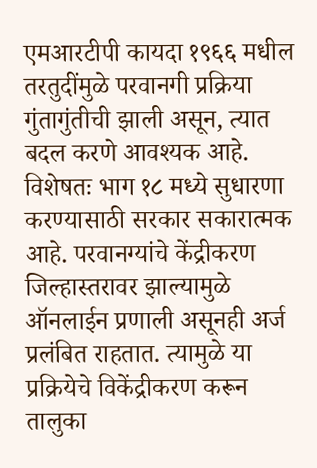एमआरटीपी कायदा १९६६ मधील तरतुदींमुळे परवानगी प्रक्रिया गुंतागुंतीची झाली असून, त्यात बदल करणे आवश्यक आहे. विशेषतः भाग १८ मध्ये सुधारणा करण्यासाठी सरकार सकारात्मक आहे. परवानग्यांचे केंद्रीकरण जिल्हास्तरावर झाल्यामुळे ऑनलाईन प्रणाली असूनही अर्ज प्रलंबित राहतात. त्यामुळे या प्रक्रियेचे विकेंद्रीकरण करून तालुका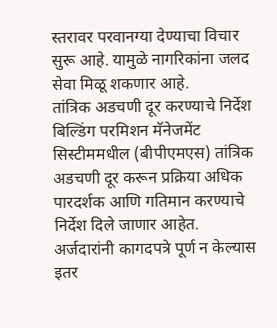स्तरावर परवानग्या देण्याचा विचार सुरू आहे. यामुळे नागरिकांना जलद सेवा मिळू शकणार आहे.
तांत्रिक अडचणी दूर करण्याचे निर्देश
बिल्डिंग परमिशन मॅनेजमेंट सिस्टीममधील (बीपीएमएस) तांत्रिक अडचणी दूर करून प्रक्रिया अधिक पारदर्शक आणि गतिमान करण्याचे निर्देश दिले जाणार आहेत. अर्जदारांनी कागदपत्रे पूर्ण न केल्यास इतर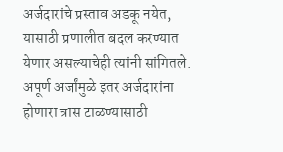अर्जदारांचे प्रस्ताव अडकू नयेत, यासाठी प्रणालीत बदल करण्यात येणार असल्याचेही त्यांनी सांगितले. अपूर्ण अर्जांमुळे इतर अर्जदारांना होणारा त्रास टाळण्यासाठी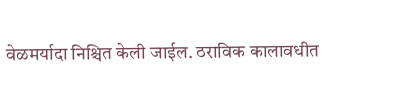वेळमर्यादा निश्चित केली जाईल. ठराविक कालावधीत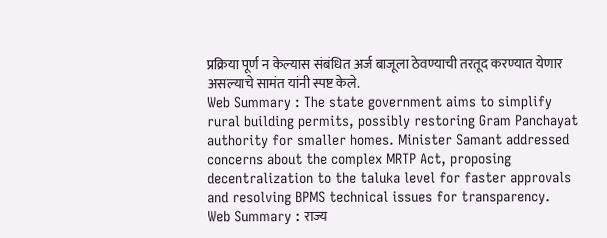प्रक्रिया पूर्ण न केल्यास संबंधित अर्ज बाजूला ठेवण्याची तरतूद करण्यात येणार असल्याचे सामंत यांनी स्पष्ट केले.
Web Summary : The state government aims to simplify rural building permits, possibly restoring Gram Panchayat authority for smaller homes. Minister Samant addressed concerns about the complex MRTP Act, proposing decentralization to the taluka level for faster approvals and resolving BPMS technical issues for transparency.
Web Summary : राज्य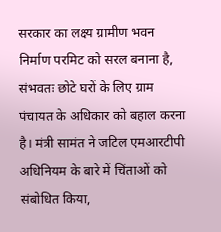सरकार का लक्ष्य ग्रामीण भवन निर्माण परमिट को सरल बनाना है, संभवतः छोटे घरों के लिए ग्राम पंचायत के अधिकार को बहाल करना है। मंत्री सामंत ने जटिल एमआरटीपी अधिनियम के बारे में चिंताओं को संबोधित किया,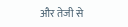और तेजी से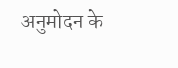अनुमोदन के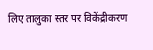लिए तालुका स्तर पर विकेंद्रीकरण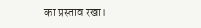का प्रस्ताव रखा।